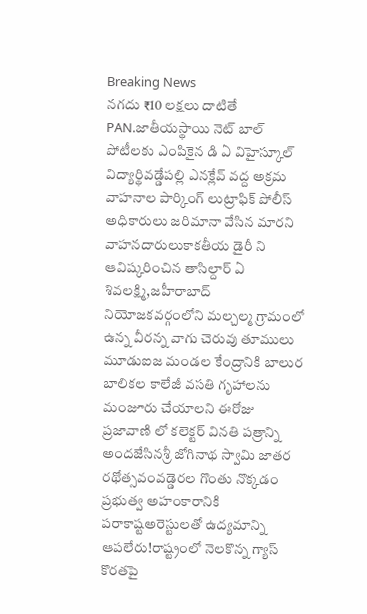Breaking News
నగదు ₹10 లక్షలు దాటితే PAN.జాతీయస్థాయి నెట్ బాల్ పోటీలకు ఎంపికైన డి ఏ విహైస్కూల్ విద్యార్థివడ్డేపల్లి ఎనక్లేవ్ వద్ద అక్రమ వాహనాల పార్కింగ్ లుట్రాఫిక్ పోలీస్ అధికారులు జరిమానా వేసిన మారని వాహనదారులుకాకతీయ డైరీ ని ఆవిష్కరించిన తాసిల్దార్ ఏ శివలక్ష్మి,జహీరాబాద్ నియోజకవర్గంలోని మల్చల్మ గ్రామంలో ఉన్న వీరన్న వాగు చెరువు తూములు మూడుఐజ మండల కేంద్రానికి బాలుర బాలికల కాలేజీ వసతి గృహాలను మంజూరు చేయాలని ఈరోజు ప్రజావాణి లో కలెక్టర్ వినతి పత్రాన్ని అందజేసినశ్రీ జోగినాథ స్వామి జాతర రథోత్సవంవడ్డెరల గొంతు నొక్కడం ప్రభుత్వ అహంకారానికి పరాకాష్టఅరెస్టులతో ఉద్యమాన్ని ఆపలేరు!రాష్ట్రంలో నెలకొన్న గ్యాస్ కొరతపై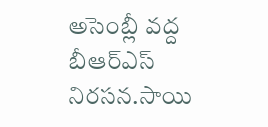అసెంబ్లీ వద్ద బీఆర్ఎస్ నిరసన.సాయి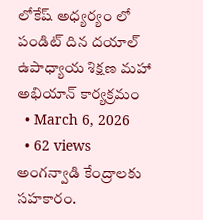లోకేష్ అధ్యర్యం లో పండిట్ దిన దయాల్ ఉపాధ్యాయ శిక్షణ మహా అభియాన్ కార్యక్రమం
  • March 6, 2026
  • 62 views
అంగన్వాడి కేంద్రాలకు సహకారం.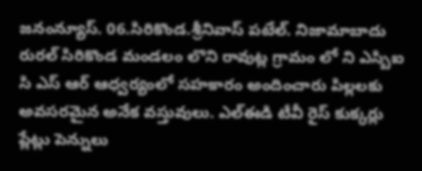జనంన్యూస్. 06.సిరికొండ.శ్రీనివాస్ పటేల్. నిజామాబాదు రురల్ సిరికొండ మండలం లొని రావుట్ల గ్రామం లో ని ఎస్బిఐ సి ఎస్ ఆర్ ఆధ్వర్యంలో సహకారం అందించారు పిల్లలకు అవసరమైన అనేక వస్తువులు. ఎల్ఈడి టీవీ రైస్ కుక్కర్లు ప్లేట్లు పెన్నులు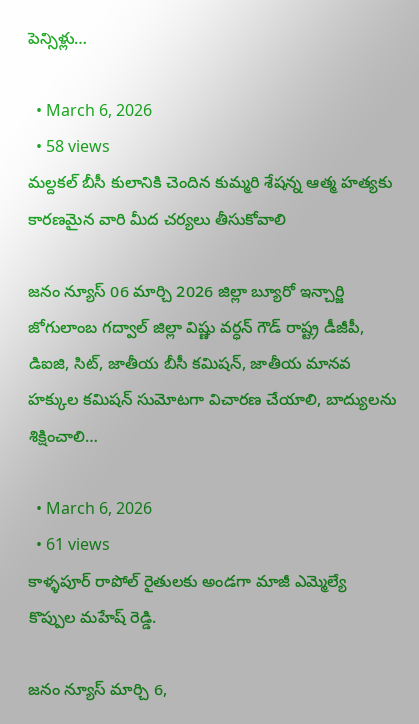పెన్సిళ్లు…

  • March 6, 2026
  • 58 views
మల్దకల్ బీసీ కులానికి చెందిన కుమ్మరి శేషన్న ఆత్మ హత్యకు కారణమైన వారి మీద చర్యలు తీసుకోవాలి

జనం న్యూస్ 06 మార్చి 2026 జిల్లా బ్యూరో ఇన్చార్జి జోగులాంబ గద్వాల్ జిల్లా విష్ణు వర్ధన్ గౌడ్ రాష్ట్ర డీజీపీ, డిఐజి, సిట్, జాతీయ బీసీ కమిషన్, జాతీయ మానవ హక్కుల కమిషన్ సుమోటగా విచారణ చేయాలి, బాద్యులను శిక్షించాలి…

  • March 6, 2026
  • 61 views
కాళ్ళపూర్ రాపోల్ రైతులకు అండగా మాజీ ఎమ్మెల్యే కొప్పుల మహేష్ రెడ్డి.

జనం న్యూస్ మార్చి 6,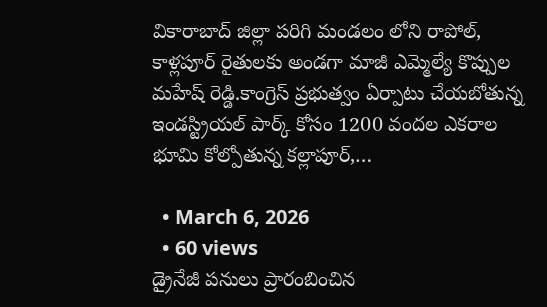వికారాబాద్ జిల్లా పరిగి మండలం లోని రాపోల్, కాళ్లపూర్ రైతులకు అండగా మాజీ ఎమ్మెల్యే కొప్పుల మహేష్ రెడ్డి.కాంగ్రెస్ ప్రభుత్వం ఏర్పాటు చేయబోతున్న ఇండస్ట్రియల్ పార్క్ కోసం 1200 వందల ఎకరాల భూమి కోల్పోతున్న కల్లాపూర్,…

  • March 6, 2026
  • 60 views
డ్రైనేజీ పనులు ప్రారంబించిన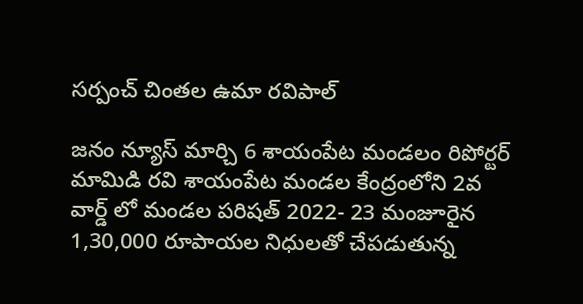సర్పంచ్ చింతల ఉమా రవిపాల్

జనం న్యూస్ మార్చి 6 శాయంపేట మండలం రిపోర్టర్ మామిడి రవి శాయంపేట మండల కేంద్రంలోని 2వ వార్డ్ లో మండల పరిషత్ 2022- 23 మంజూరైన 1,30,000 రూపాయల నిధులతో చేపడుతున్న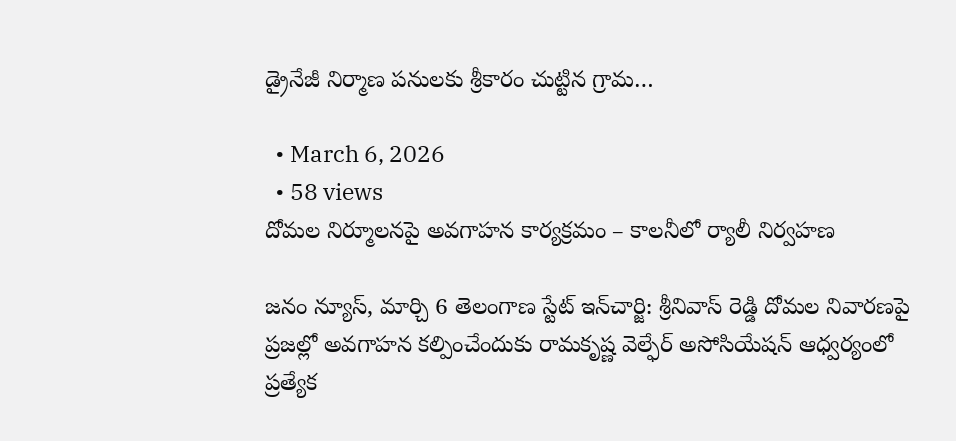డ్రైనేజీ నిర్మాణ పనులకు శ్రీకారం చుట్టిన గ్రామ…

  • March 6, 2026
  • 58 views
దోమల నిర్మూలనపై అవగాహన కార్యక్రమం – కాలనీలో ర్యాలీ నిర్వహణ

జనం న్యూస్, మార్చి 6 తెలంగాణ స్టేట్ ఇన్‌చార్జి: శ్రీనివాస్ రెడ్డి దోమల నివారణపై ప్రజల్లో అవగాహన కల్పించేందుకు రామకృష్ణ వెల్ఫేర్ అసోసియేషన్ ఆధ్వర్యంలో ప్రత్యేక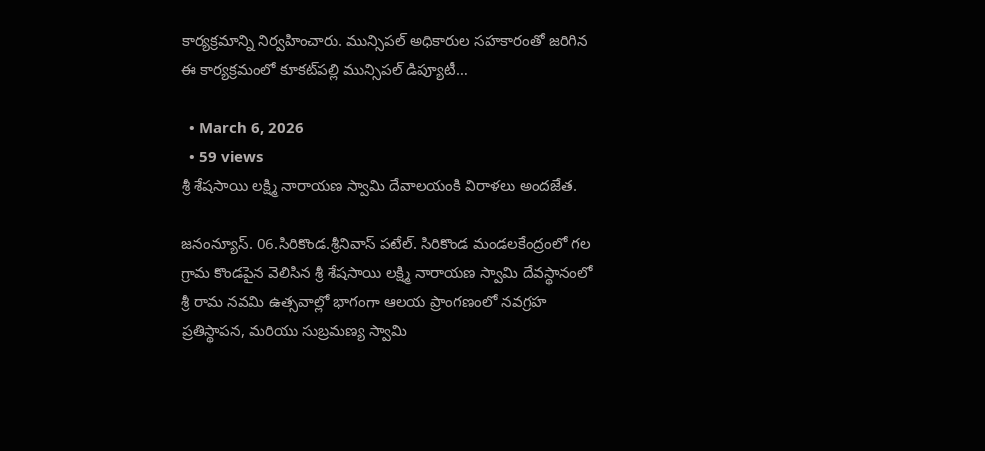కార్యక్రమాన్ని నిర్వహించారు. మున్సిపల్ అధికారుల సహకారంతో జరిగిన ఈ కార్యక్రమంలో కూకట్‌పల్లి మున్సిపల్ డిప్యూటీ…

  • March 6, 2026
  • 59 views
శ్రీ శేషసాయి లక్ష్మి నారాయణ స్వామి దేవాలయంకి విరాళలు అందజేత.

జనంన్యూస్. 06.సిరికొండ.శ్రీనివాస్ పటేల్. సిరికొండ మండలకేంద్రంలో గల గ్రామ కొండపైన వెలిసిన శ్రీ శేషసాయి లక్ష్మి నారాయణ స్వామి దేవస్థానంలో శ్రీ రామ నవమి ఉత్సవాల్లో భాగంగా ఆలయ ప్రాంగణంలో నవగ్రహ ప్రతిస్థాపన, మరియు సుబ్రమణ్య స్వామి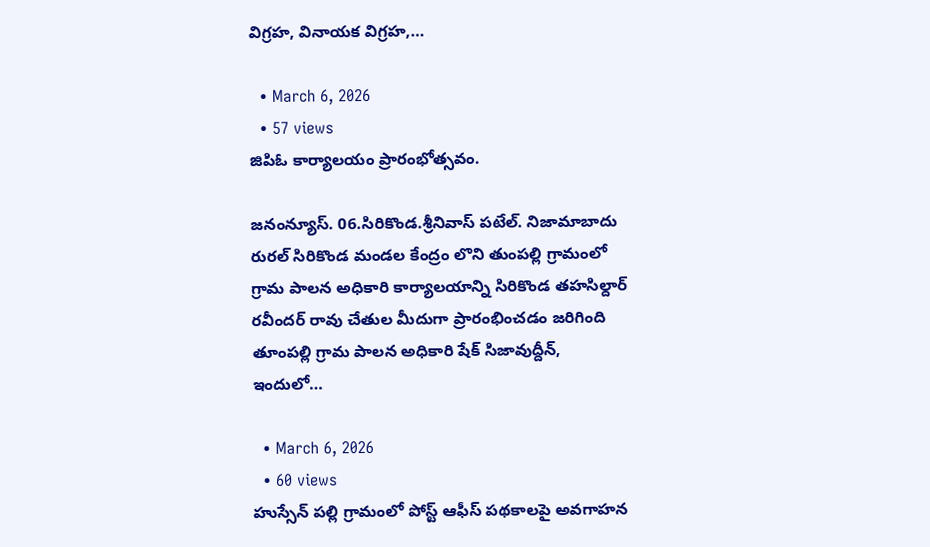విగ్రహ, వినాయక విగ్రహ,…

  • March 6, 2026
  • 57 views
జిపిఓ కార్యాలయం ప్రారంభోత్సవం.

జనంన్యూస్. 06.సిరికొండ.శ్రీనివాస్ పటేల్. నిజామాబాదు రురల్ సిరికొండ మండల కేంద్రం లొని తుంపల్లి గ్రామంలో గ్రామ పాలన అధికారి కార్యాలయాన్ని సిరికొండ తహసిల్దార్ రవీందర్ రావు చేతుల మీదుగా ప్రారంభించడం జరిగింది తూంపల్లి గ్రామ పాలన అధికారి షేక్ సిజావుద్దీన్, ఇందులో…

  • March 6, 2026
  • 60 views
హుస్సేన్ పల్లి గ్రామంలో పోస్ట్ ఆఫీస్ పథకాలపై అవగాహన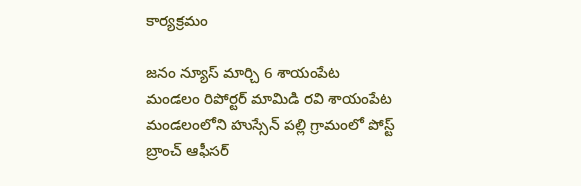కార్యక్రమం

జనం న్యూస్ మార్చి 6 శాయంపేట మండలం రిపోర్టర్ మామిడి రవి శాయంపేట మండలంలోని హుస్సేన్ పల్లి గ్రామంలో పోస్ట్ బ్రాంచ్ ఆఫీసర్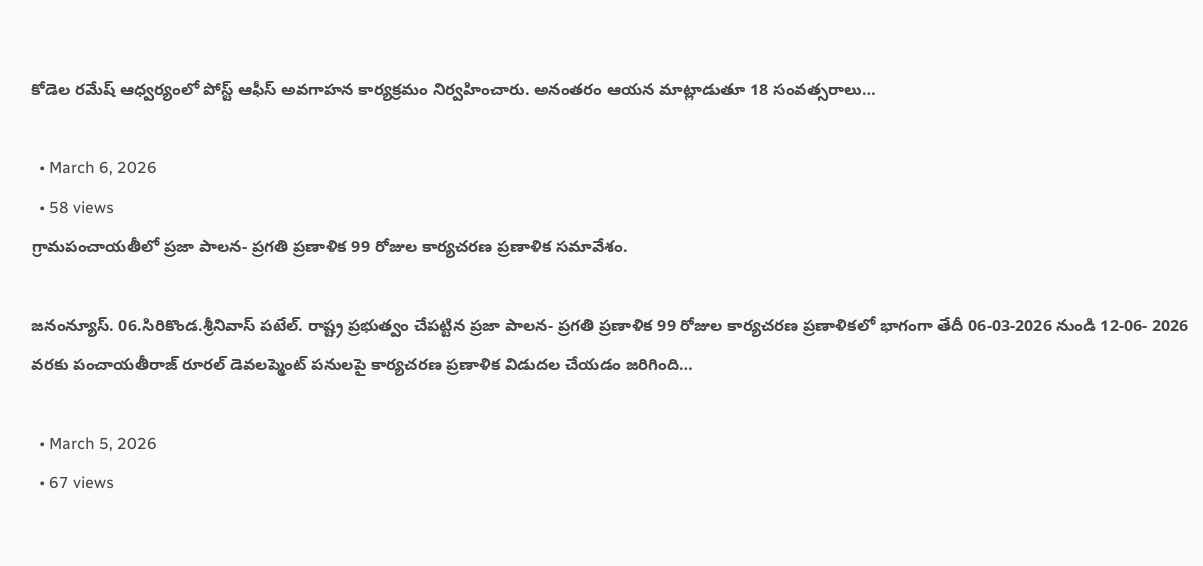కోడెల రమేష్ ఆధ్వర్యంలో పోస్ట్ ఆఫీస్ అవగాహన కార్యక్రమం నిర్వహించారు. అనంతరం ఆయన మాట్లాడుతూ 18 సంవత్సరాలు…

  • March 6, 2026
  • 58 views
గ్రామపంచాయతీలో ప్రజా పాలన- ప్రగతి ప్రణాళిక 99 రోజుల కార్యచరణ ప్రణాళిక సమావేశం.

జనంన్యూస్. 06.సిరికొండ.శ్రీనివాస్ పటేల్. రాష్ట్ర ప్రభుత్వం చేపట్టిన ప్రజా పాలన- ప్రగతి ప్రణాళిక 99 రోజుల కార్యచరణ ప్రణాళికలో భాగంగా తేదీ 06-03-2026 నుండి 12-06- 2026 వరకు పంచాయతీరాజ్ రూరల్ డెవలప్మెంట్ పనులపై కార్యచరణ ప్రణాళిక విడుదల చేయడం జరిగింది…

  • March 5, 2026
  • 67 views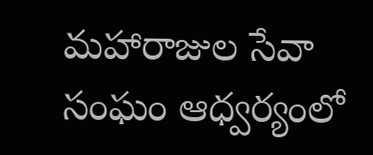మహారాజుల సేవా సంఘం ఆధ్వర్యంలో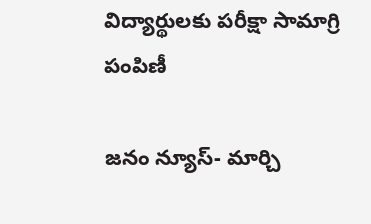విద్యార్థులకు పరీక్షా సామాగ్రి పంపిణీ

జనం న్యూస్- మార్చి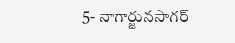5- నాగార్జునసాగర్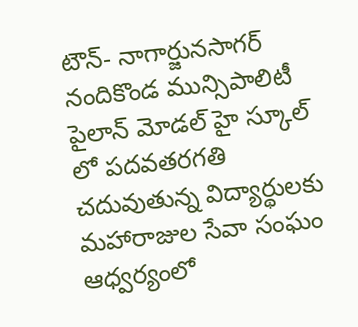టౌన్- నాగార్జునసాగర్ నందికొండ మున్సిపాలిటీ పైలాన్ మోడల్ హై స్కూల్ లో పదవతరగతి చదువుతున్న విద్యార్థులకు మహారాజుల సేవా సంఘం ఆధ్వర్యంలో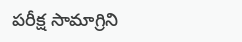పరీక్ష సామాగ్రిని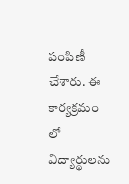పంపిణీ చేశారు. ఈ కార్యక్రమం లో విద్యార్థులను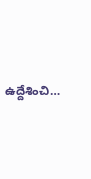ఉద్దేశించి…